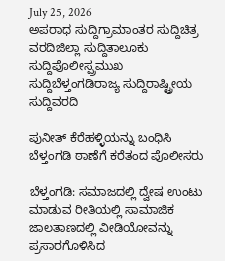July 25, 2026
ಅಪರಾಧ ಸುದ್ದಿಗ್ರಾಮಾಂತರ ಸುದ್ದಿಚಿತ್ರ ವರದಿಜಿಲ್ಲಾ ಸುದ್ದಿತಾಲೂಕು ಸುದ್ದಿಪೊಲೀಸ್ಪ್ರಮುಖ ಸುದ್ದಿಬೆಳ್ತಂಗಡಿರಾಜ್ಯ ಸುದ್ದಿರಾಷ್ಟ್ರೀಯ ಸುದ್ದಿವರದಿ

ಪುನೀತ್ ಕೆರೆಹಳ್ಳಿಯನ್ನು ಬಂಧಿಸಿ ಬೆಳ್ತಂಗಡಿ ಠಾಣೆಗೆ ಕರೆತಂದ ಪೊಲೀಸರು

ಬೆಳ್ತಂಗಡಿ: ಸಮಾಜದಲ್ಲಿ ದ್ವೇಷ ಉಂಟು ಮಾಡುವ ರೀತಿಯಲ್ಲಿ ಸಾಮಾಜಿಕ ಜಾಲತಾಣದಲ್ಲಿ ವೀಡಿಯೋವನ್ನು ಪ್ರಸಾರಗೊಳಿಸಿದ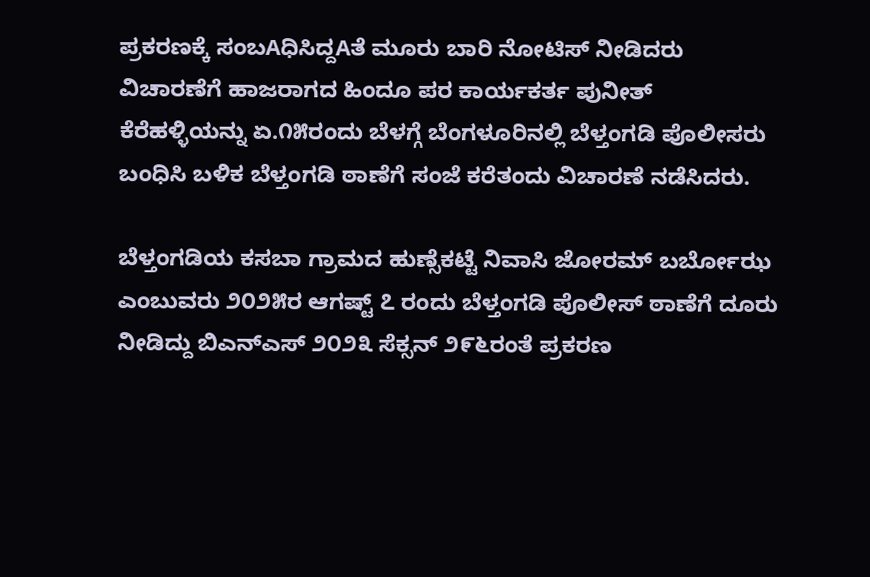ಪ್ರಕರಣಕ್ಕೆ ಸಂಬAಧಿಸಿದ್ದAತೆ ಮೂರು ಬಾರಿ ನೋಟಿಸ್ ನೀಡಿದರು ವಿಚಾರಣೆಗೆ ಹಾಜರಾಗದ ಹಿಂದೂ ಪರ ಕಾರ್ಯಕರ್ತ ಪುನೀತ್ ಕೆರೆಹಳ್ಳಿಯನ್ನು ಏ.೧೫ರಂದು ಬೆಳಗ್ಗೆ ಬೆಂಗಳೂರಿನಲ್ಲಿ ಬೆಳ್ತಂಗಡಿ ಪೊಲೀಸರು ಬಂಧಿಸಿ ಬಳಿಕ ಬೆಳ್ತಂಗಡಿ ಠಾಣೆಗೆ ಸಂಜೆ ಕರೆತಂದು ವಿಚಾರಣೆ ನಡೆಸಿದರು.

ಬೆಳ್ತಂಗಡಿಯ ಕಸಬಾ ಗ್ರಾಮದ ಹುಣ್ಸೆಕಟ್ಟೆ ನಿವಾಸಿ ಜೋರಮ್ ಬರ್ಬೋಝ ಎಂಬುವರು ೨೦೨೫ರ ಆಗಷ್ಟ್ ೭ ರಂದು ಬೆಳ್ತಂಗಡಿ ಪೊಲೀಸ್ ಠಾಣೆಗೆ ದೂರು ನೀಡಿದ್ದು ಬಿಎನ್‌ಎಸ್ ೨೦೨೩ ಸೆಕ್ಸನ್ ೨೯೬ರಂತೆ ಪ್ರಕರಣ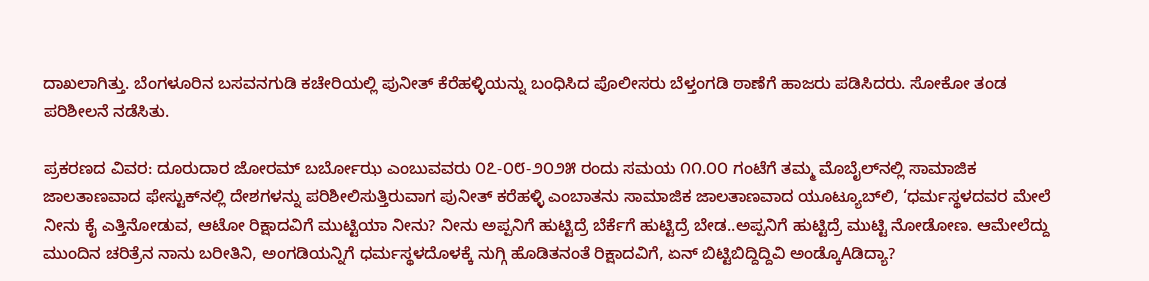ದಾಖಲಾಗಿತ್ತು. ಬೆಂಗಳೂರಿನ ಬಸವನಗುಡಿ ಕಚೇರಿಯಲ್ಲಿ ಪುನೀತ್ ಕೆರೆಹಳ್ಳಿಯನ್ನು ಬಂಧಿಸಿದ ಪೊಲೀಸರು ಬೆಳ್ತಂಗಡಿ ಠಾಣೆಗೆ ಹಾಜರು ಪಡಿಸಿದರು. ಸೋಕೋ ತಂಡ ಪರಿಶೀಲನೆ ನಡೆಸಿತು.

ಪ್ರಕರಣದ ವಿವರ: ದೂರುದಾರ ಜೋರಮ್ ಬರ್ಬೋಝ ಎಂಬುವವರು ೦೭-೦೮-೨೦೨೫ ರಂದು ಸಮಯ ೧೧.೦೦ ಗಂಟೆಗೆ ತಮ್ಮ ಮೊಬೈಲ್‌ನಲ್ಲಿ ಸಾಮಾಜಿಕ ಜಾಲತಾಣವಾದ ಫೇಸ್ಟುಕ್‌ನಲ್ಲಿ ದೇಶಗಳನ್ನು ಪರಿಶೀಲಿಸುತ್ತಿರುವಾಗ ಪುನೀತ್ ಕರೆಹಳ್ಳಿ ಎಂಬಾತನು ಸಾಮಾಜಿಕ ಜಾಲತಾಣವಾದ ಯೂಟ್ಯೂಬ್‌ಲಿ, ‘ಧರ್ಮಸ್ಥಳದವರ ಮೇಲೆ ನೀನು ಕೈ ಎತ್ತಿನೋಡುವ, ಆಟೋ ರಿಕ್ಷಾದವಿಗೆ ಮುಟ್ಟಿಯಾ ನೀನು? ನೀನು ಅಪ್ಪನಿಗೆ ಹುಟ್ಟಿದ್ರೆ ಬೆರ್ಕೆಗೆ ಹುಟ್ಟಿದ್ರೆ ಬೇಡ..ಅಪ್ಪನಿಗೆ ಹುಟ್ಟಿದ್ರೆ ಮುಟ್ಟಿ ನೋಡೋಣ. ಆಮೇಲೆದ್ದು ಮುಂದಿನ ಚರಿತ್ರೆನ ನಾನು ಬರೀತಿನಿ, ಅಂಗಡಿಯನ್ನಿಗೆ ಧರ್ಮಸ್ಥಳದೊಳಕ್ಕೆ ನುಗ್ಗಿ ಹೊಡಿತನಂತೆ ರಿಕ್ಷಾದವಿಗೆ, ಏನ್ ಬಿಟ್ಟಿಬಿದ್ದಿದ್ದಿವಿ ಅಂಡ್ಕೊAಡಿದ್ಯಾ?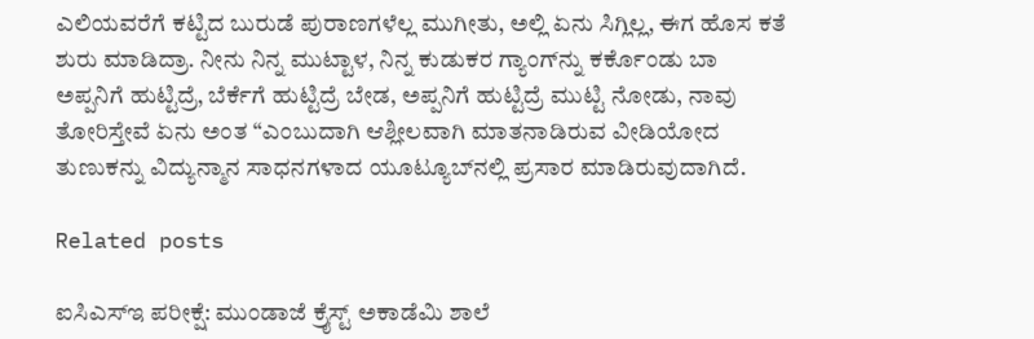ಎಲಿಯವರೆಗೆ ಕಟ್ಟಿದ ಬುರುಡೆ ಪುರಾಣಗಳೆಲ್ಲ ಮುಗೀತು, ಅಲ್ಲಿ ಏನು ಸಿಗ್ಲಿಲ್ಲ, ಈಗ ಹೊಸ ಕತೆ ಶುರು ಮಾಡಿದ್ರಾ. ನೀನು ನಿನ್ನ ಮುಟ್ಟಾಳ, ನಿನ್ನ ಕುಡುಕರ ಗ್ಯಾಂಗ್‌ನ್ನು ಕರ್ಕೊಂಡು ಬಾ ಅಪ್ಪನಿಗೆ ಹುಟ್ಟಿದ್ರೆ, ಬೆರ್ಕೆಗೆ ಹುಟ್ಟಿದ್ರೆ ಬೇಡ, ಅಪ್ಪನಿಗೆ ಹುಟ್ಟಿದ್ರೆ ಮುಟ್ಟಿ ನೋಡು, ನಾವು ತೋರಿಸ್ತೇವೆ ಏನು ಅಂತ “ಎಂಬುದಾಗಿ ಆಶ್ಲೀಲವಾಗಿ ಮಾತನಾಡಿರುವ ವೀಡಿಯೋದ ತುಣುಕನ್ನು ವಿದ್ಯುನ್ಮಾನ ಸಾಧನಗಳಾದ ಯೂಟ್ಯೂಬ್‌ನಲ್ಲಿ ಪ್ರಸಾರ ಮಾಡಿರುವುದಾಗಿದೆ.

Related posts

ಐಸಿಎಸ್‌ಇ ಪರೀಕ್ಷೆ: ಮುಂಡಾಜೆ ಕ್ರೈಸ್ಟ್ ಅಕಾಡೆಮಿ ಶಾಲೆ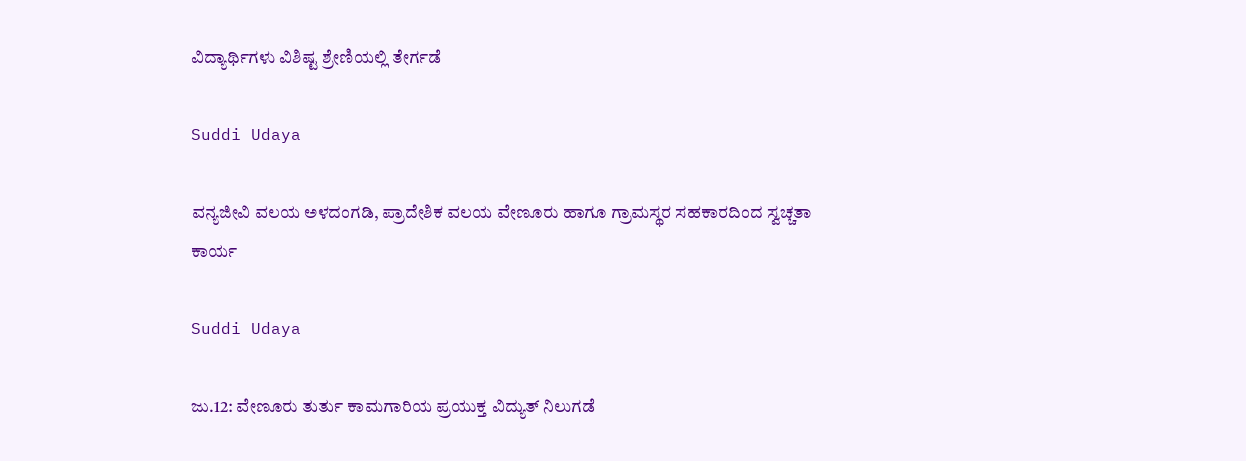ವಿದ್ಯಾರ್ಥಿಗಳು ವಿಶಿಷ್ಟ ಶ್ರೇಣಿಯಲ್ಲಿ ತೇರ್ಗಡೆ

Suddi Udaya

ವನ್ಯಜೀವಿ ವಲಯ ಅಳದಂಗಡಿ, ಪ್ರಾದೇಶಿಕ ವಲಯ ವೇಣೂರು ಹಾಗೂ ಗ್ರಾಮಸ್ಥರ ಸಹಕಾರದಿಂದ ಸ್ವಚ್ಚತಾ ಕಾರ್ಯ

Suddi Udaya

ಜು.12: ವೇಣೂರು ತುರ್ತು ಕಾಮಗಾರಿಯ ಪ್ರಯುಕ್ತ ವಿದ್ಯುತ್ ನಿಲುಗಡೆ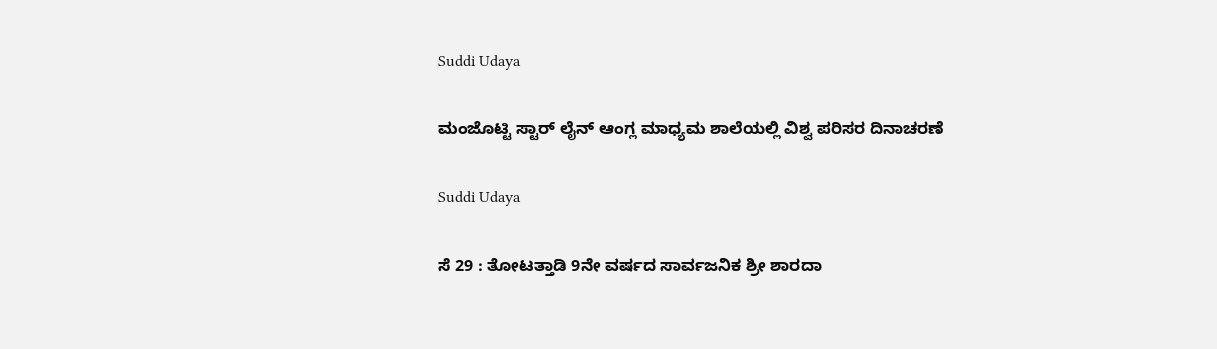Suddi Udaya

ಮಂಜೊಟ್ಟಿ ಸ್ಟಾರ್ ಲೈನ್ ಆಂಗ್ಲ ಮಾಧ್ಯಮ ಶಾಲೆಯಲ್ಲಿ ವಿಶ್ವ ಪರಿಸರ ದಿನಾಚರಣೆ

Suddi Udaya

ಸೆ 29 : ತೋಟತ್ತಾಡಿ 9ನೇ ವರ್ಷದ ಸಾರ್ವಜನಿಕ ಶ್ರೀ ಶಾರದಾ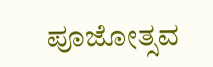ಪೂಜೋತ್ಸವ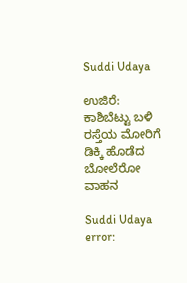Suddi Udaya

ಉಜಿರೆ: ಕಾಶಿಬೆಟ್ಟು ಬಳಿ ರಸ್ತೆಯ ಮೋರಿಗೆ ಡಿಕ್ಕಿ ಹೊಡೆದ ಬೋಲೆರೋ ವಾಹನ

Suddi Udaya
error: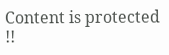Content is protected !!